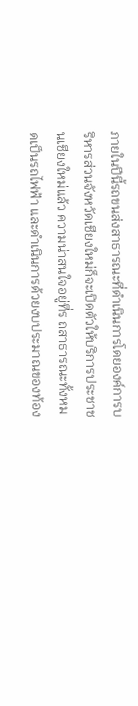ภายในปีนี้รถขนส่งสาธารณะที่ดำเนินการโดยองค์การบริหารส่วนจังหวัดเชียงใหม่ก็จะเปิดตัวให้บริการประชาชนเชียงใหม่แล้ว ความน่าสนใจอยู่ที่ร ถสาธารณะทั้งหมดเป็นรถไฟฟ้า และดำเนินการด้วยงบประมาณของท้อง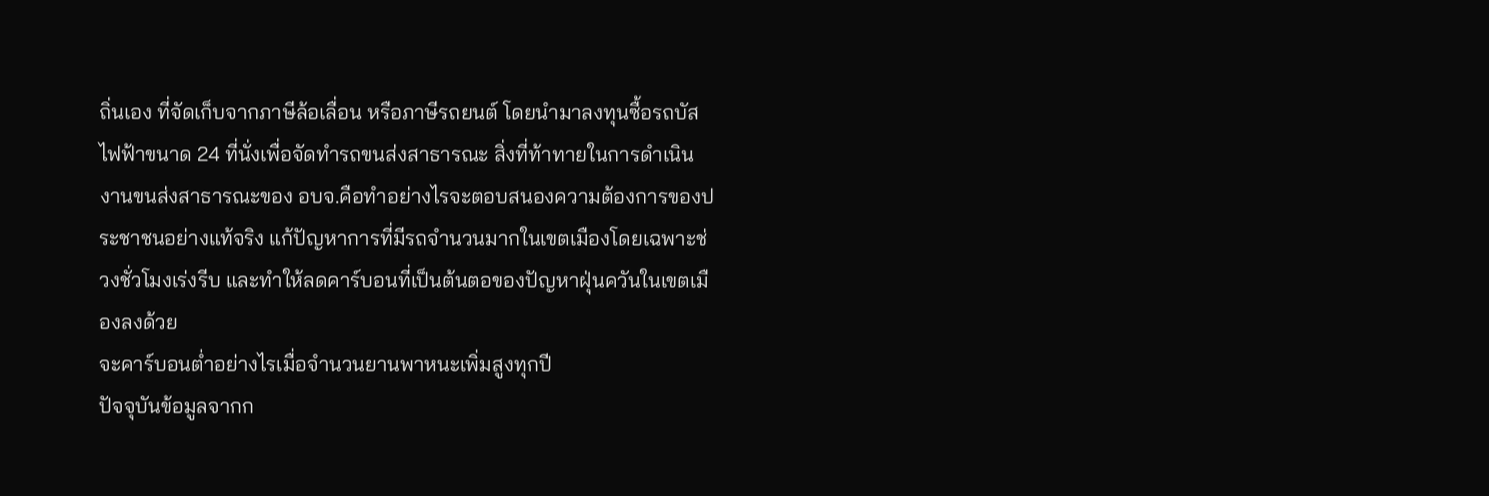ถิ่นเอง ที่จัดเก็บจากภาษีล้อเลื่อน หรือภาษีรถยนต์ โดยนำมาลงทุนซื้อรถบัสไฟฟ้าขนาด 24 ที่นั่งเพื่อจัดทำรถขนส่งสาธารณะ สิ่งที่ท้าทายในการดำเนินงานขนส่งสาธารณะของ อบจ.คือทำอย่างไรจะตอบสนองความต้องการของประชาชนอย่างแท้จริง แก้ปัญหาการที่มีรถจำนวนมากในเขตเมืองโดยเฉพาะช่วงชั่วโมงเร่งรีบ และทำให้ลดคาร์บอนที่เป็นต้นตอของปัญหาฝุ่นควันในเขตเมืองลงด้วย
จะคาร์บอนต่ำอย่างไรเมื่อจำนวนยานพาหนะเพิ่มสูงทุกปี
ปัจจุบันข้อมูลจากก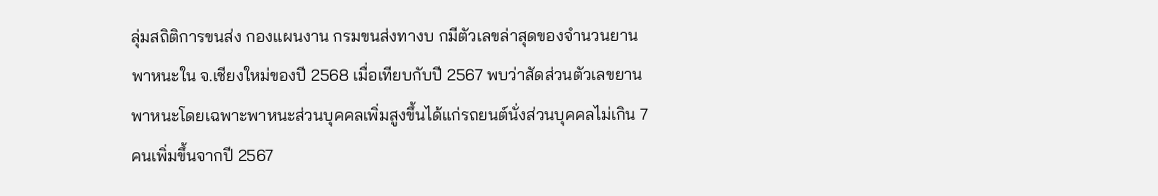ลุ่มสถิติการขนส่ง กองแผนงาน กรมขนส่งทางบ กมีตัวเลขล่าสุดของจำนวนยานพาหนะใน จ.เชียงใหม่ของปี 2568 เมื่อเทียบกับปี 2567 พบว่าสัดส่วนตัวเลขยานพาหนะโดยเฉพาะพาหนะส่วนบุคคลเพิ่มสูงขึ้นได้แก่รถยนต์นั่งส่วนบุคคลไม่เกิน 7 คนเพิ่มขึ้นจากปี 2567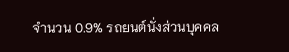จำนวน 0.9% รถยนต์นั่งส่วนบุคคล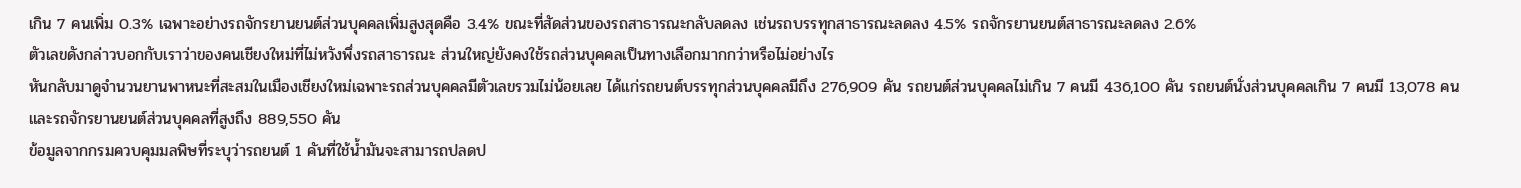เกิน 7 คนเพิ่ม 0.3% เฉพาะอย่างรถจักรยานยนต์ส่วนบุคคลเพิ่มสูงสุดคือ 3.4% ขณะที่สัดส่วนของรถสาธารณะกลับลดลง เช่นรถบรรทุกสาธารณะลดลง 4.5% รถจักรยานยนต์สาธารณะลดลง 2.6%
ตัวเลขดังกล่าวบอกกับเราว่าของคนเชียงใหม่ที่ไม่หวังพึ่งรถสาธารณะ ส่วนใหญ่ยังคงใช้รถส่วนบุคคลเป็นทางเลือกมากกว่าหรือไม่อย่างไร
หันกลับมาดูจำนวนยานพาหนะที่สะสมในเมืองเชียงใหม่เฉพาะรถส่วนบุคคลมีตัวเลขรวมไม่น้อยเลย ได้แก่รถยนต์บรรทุกส่วนบุคคลมีถึง 276,909 คัน รถยนต์ส่วนบุคคลไม่เกิน 7 คนมี 436,100 คัน รถยนต์นั่งส่วนบุคคลเกิน 7 คนมี 13,078 คน และรถจักรยานยนต์ส่วนบุคคลที่สูงถึง 889,550 คัน
ข้อมูลจากกรมควบคุมมลพิษที่ระบุว่ารถยนต์ 1 คันที่ใช้น้ำมันจะสามารถปลดป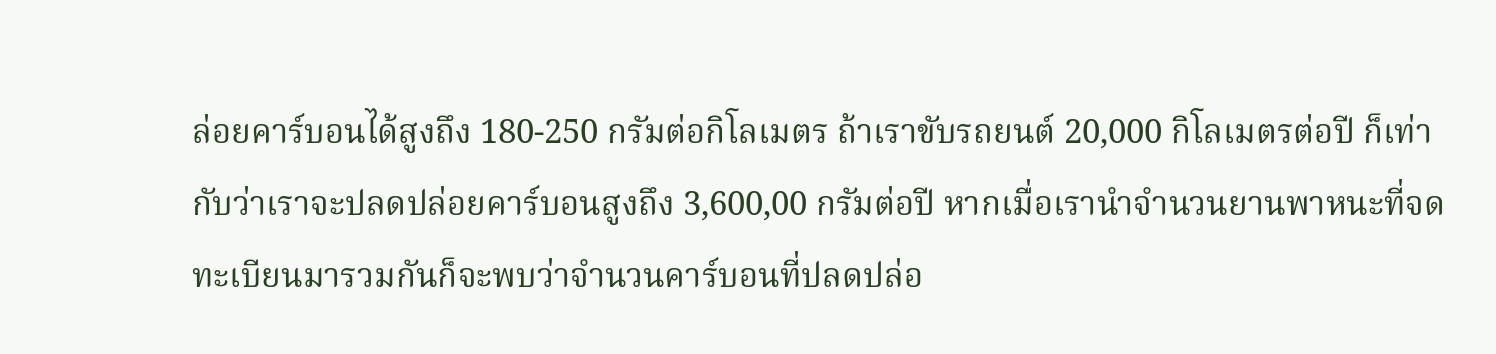ล่อยคาร์บอนได้สูงถึง 180-250 กรัมต่อกิโลเมตร ถ้าเราขับรถยนต์ 20,000 กิโลเมตรต่อปี ก็เท่ากับว่าเราจะปลดปล่อยคาร์บอนสูงถึง 3,600,00 กรัมต่อปี หากเมื่อเรานำจำนวนยานพาหนะที่จดทะเบียนมารวมกันก็จะพบว่าจำนวนคาร์บอนที่ปลดปล่อ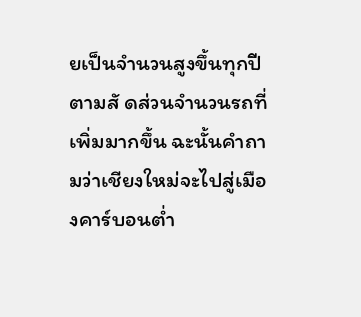ยเป็นจำนวนสูงขึ้นทุกปีตามสั ดส่วนจำนวนรถที่เพิ่มมากขึ้น ฉะนั้นคำถามว่าเชียงใหม่จะไปสู่เมืองคาร์บอนต่ำ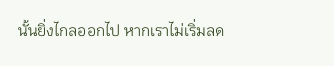นั้นยิ่งไกลออกไป หากเราไม่เริ่มลด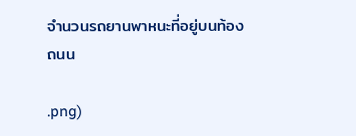จำนวนรถยานพาหนะที่อยู่บนท้องถนน

.png)